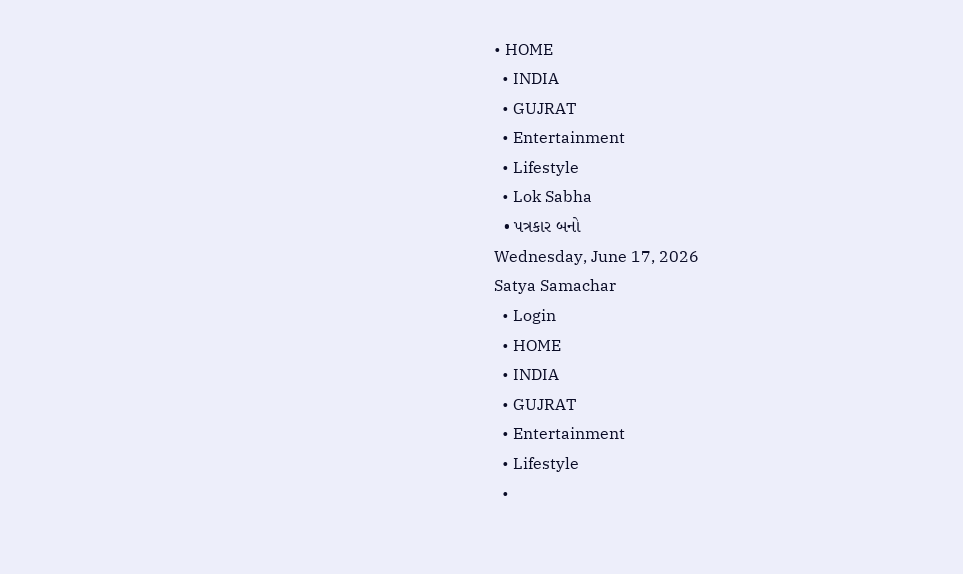• HOME
  • INDIA
  • GUJRAT
  • Entertainment
  • Lifestyle
  • Lok Sabha
  • પત્રકાર બનો
Wednesday, June 17, 2026
Satya Samachar
  • Login
  • HOME
  • INDIA
  • GUJRAT
  • Entertainment
  • Lifestyle
  •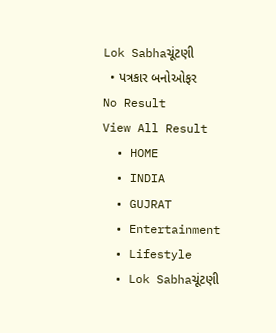Lok Sabhaચૂંટણી
  • પત્રકાર બનોઓફર
No Result
View All Result
  • HOME
  • INDIA
  • GUJRAT
  • Entertainment
  • Lifestyle
  • Lok Sabhaચૂંટણી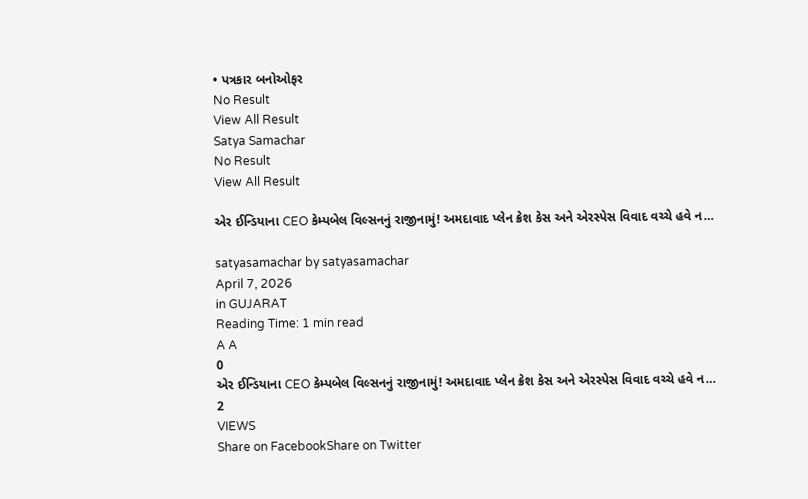• પત્રકાર બનોઓફર
No Result
View All Result
Satya Samachar
No Result
View All Result

એર ઈન્ડિયાના CEO કેમ્પબેલ વિલ્સનનું રાજીનામું! અમદાવાદ પ્લેન ક્રેશ કેસ અને એરસ્પેસ વિવાદ વચ્ચે હવે ન…

satyasamachar by satyasamachar
April 7, 2026
in GUJARAT
Reading Time: 1 min read
A A
0
એર ઈન્ડિયાના CEO કેમ્પબેલ વિલ્સનનું રાજીનામું! અમદાવાદ પ્લેન ક્રેશ કેસ અને એરસ્પેસ વિવાદ વચ્ચે હવે ન…
2
VIEWS
Share on FacebookShare on Twitter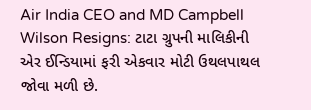Air India CEO and MD Campbell Wilson Resigns: ટાટા ગ્રુપની માલિકીની એર ઈન્ડિયામાં ફરી એકવાર મોટી ઉથલપાથલ જોવા મળી છે.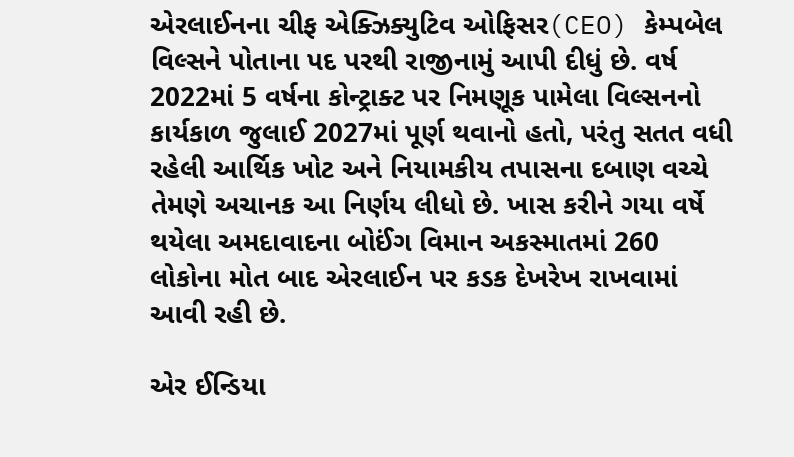એરલાઈનના ચીફ એક્ઝિક્યુટિવ ઓફિસર(CEO) કેમ્પબેલ વિલ્સને પોતાના પદ પરથી રાજીનામું આપી દીધું છે. વર્ષ 2022માં 5 વર્ષના કોન્ટ્રાક્ટ પર નિમણૂક પામેલા વિલ્સનનો કાર્યકાળ જુલાઈ 2027માં પૂર્ણ થવાનો હતો, પરંતુ સતત વધી રહેલી આર્થિક ખોટ અને નિયામકીય તપાસના દબાણ વચ્ચે તેમણે અચાનક આ નિર્ણય લીધો છે. ખાસ કરીને ગયા વર્ષે થયેલા અમદાવાદના બોઈંગ વિમાન અકસ્માતમાં 260 લોકોના મોત બાદ એરલાઈન પર કડક દેખરેખ રાખવામાં આવી રહી છે.

એર ઈન્ડિયા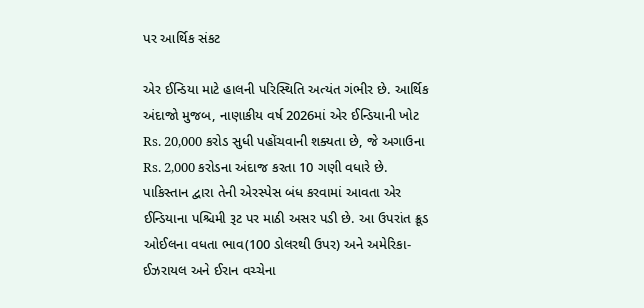પર આર્થિક સંકટ

એર ઈન્ડિયા માટે હાલની પરિસ્થિતિ અત્યંત ગંભીર છે. આર્થિક અંદાજો મુજબ, નાણાકીય વર્ષ 2026માં એર ઈન્ડિયાની ખોટ Rs. 20,000 કરોડ સુધી પહોંચવાની શક્યતા છે, જે અગાઉના Rs. 2,000 કરોડના અંદાજ કરતા 10 ગણી વધારે છે. પાકિસ્તાન દ્વારા તેની એરસ્પેસ બંધ કરવામાં આવતા એર ઈન્ડિયાના પશ્ચિમી રૂટ પર માઠી અસર પડી છે. આ ઉપરાંત ક્રૂડ ઓઈલના વધતા ભાવ(100 ડોલરથી ઉપર) અને અમેરિકા-ઈઝરાયલ અને ઈરાન વચ્ચેના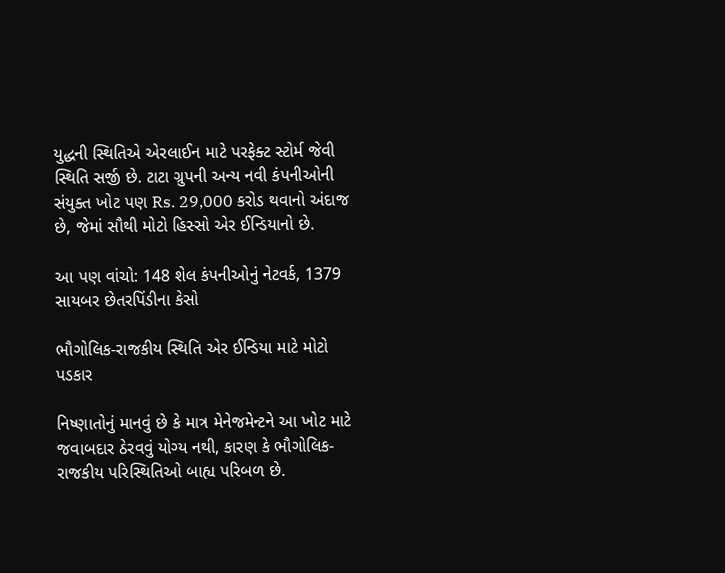યુદ્ધની સ્થિતિએ એરલાઈન માટે પરફેક્ટ સ્ટોર્મ જેવી સ્થિતિ સર્જી છે. ટાટા ગ્રુપની અન્ય નવી કંપનીઓની સંયુક્ત ખોટ પણ Rs. 29,000 કરોડ થવાનો અંદાજ છે, જેમાં સૌથી મોટો હિસ્સો એર ઈન્ડિયાનો છે.

આ પણ વાંચો: 148 શેલ કંપનીઓનું નેટવર્ક, 1379 સાયબર છેતરપિંડીના કેસો

ભૌગોલિક-રાજકીય સ્થિતિ એર ઈન્ડિયા માટે મોટો પડકાર

નિષ્ણાતોનું માનવું છે કે માત્ર મેનેજમેન્ટને આ ખોટ માટે જવાબદાર ઠેરવવું યોગ્ય નથી, કારણ કે ભૌગોલિક-રાજકીય પરિસ્થિતિઓ બાહ્ય પરિબળ છે.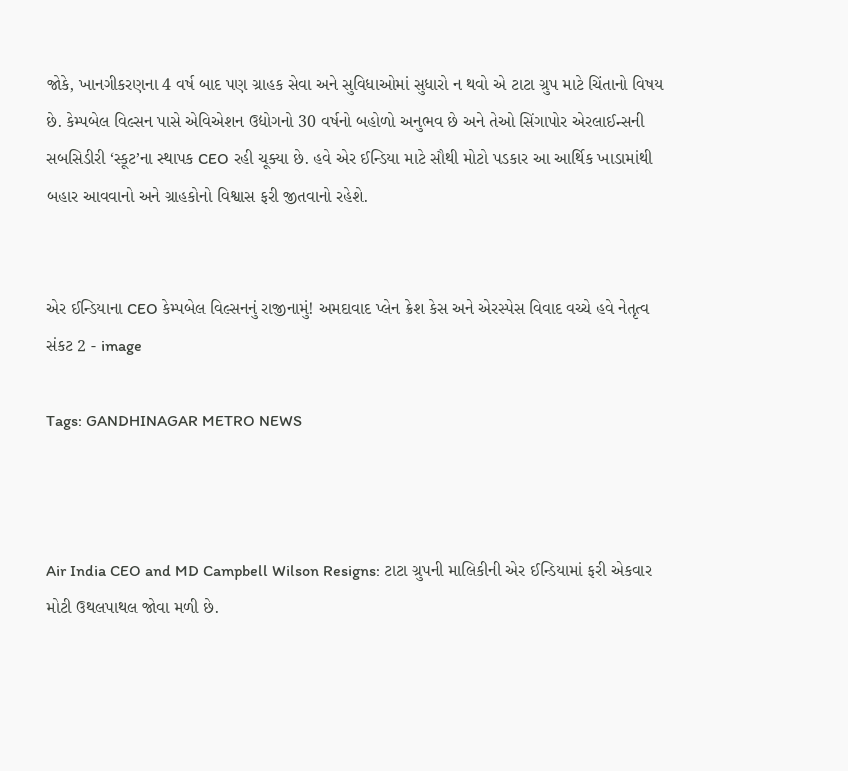જોકે, ખાનગીકરણના 4 વર્ષ બાદ પણ ગ્રાહક સેવા અને સુવિધાઓમાં સુધારો ન થવો એ ટાટા ગ્રુપ માટે ચિંતાનો વિષય છે. કેમ્પબેલ વિલ્સન પાસે એવિએશન ઉદ્યોગનો 30 વર્ષનો બહોળો અનુભવ છે અને તેઓ સિંગાપોર એરલાઈન્સની સબસિડીરી ‘સ્કૂટ’ના સ્થાપક CEO રહી ચૂક્યા છે. હવે એર ઈન્ડિયા માટે સૌથી મોટો પડકાર આ આર્થિક ખાડામાંથી બહાર આવવાનો અને ગ્રાહકોનો વિશ્વાસ ફરી જીતવાનો રહેશે.


એર ઈન્ડિયાના CEO કેમ્પબેલ વિલ્સનનું રાજીનામું! અમદાવાદ પ્લેન ક્રેશ કેસ અને એરસ્પેસ વિવાદ વચ્ચે હવે નેતૃત્વ સંકટ 2 - image

Tags: GANDHINAGAR METRO NEWS



Air India CEO and MD Campbell Wilson Resigns: ટાટા ગ્રુપની માલિકીની એર ઈન્ડિયામાં ફરી એકવાર મોટી ઉથલપાથલ જોવા મળી છે.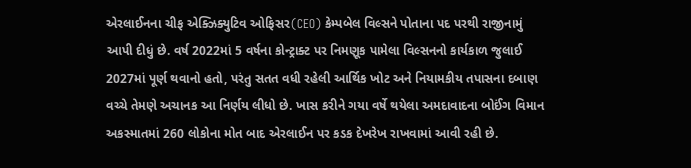એરલાઈનના ચીફ એક્ઝિક્યુટિવ ઓફિસર(CEO) કેમ્પબેલ વિલ્સને પોતાના પદ પરથી રાજીનામું આપી દીધું છે. વર્ષ 2022માં 5 વર્ષના કોન્ટ્રાક્ટ પર નિમણૂક પામેલા વિલ્સનનો કાર્યકાળ જુલાઈ 2027માં પૂર્ણ થવાનો હતો, પરંતુ સતત વધી રહેલી આર્થિક ખોટ અને નિયામકીય તપાસના દબાણ વચ્ચે તેમણે અચાનક આ નિર્ણય લીધો છે. ખાસ કરીને ગયા વર્ષે થયેલા અમદાવાદના બોઈંગ વિમાન અકસ્માતમાં 260 લોકોના મોત બાદ એરલાઈન પર કડક દેખરેખ રાખવામાં આવી રહી છે.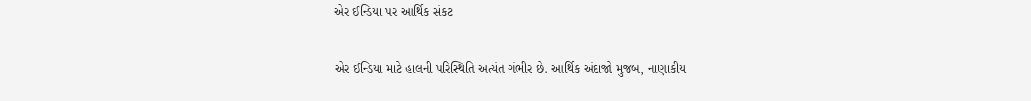એર ઈન્ડિયા પર આર્થિક સંકટ

એર ઈન્ડિયા માટે હાલની પરિસ્થિતિ અત્યંત ગંભીર છે. આર્થિક અંદાજો મુજબ, નાણાકીય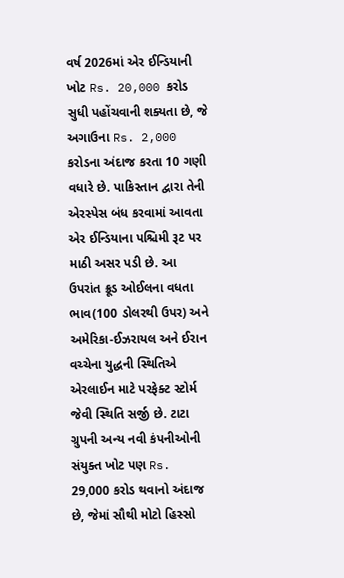વર્ષ 2026માં એર ઈન્ડિયાની ખોટ Rs. 20,000 કરોડ સુધી પહોંચવાની શક્યતા છે, જે અગાઉના Rs. 2,000 કરોડના અંદાજ કરતા 10 ગણી વધારે છે. પાકિસ્તાન દ્વારા તેની એરસ્પેસ બંધ કરવામાં આવતા એર ઈન્ડિયાના પશ્ચિમી રૂટ પર માઠી અસર પડી છે. આ ઉપરાંત ક્રૂડ ઓઈલના વધતા ભાવ(100 ડોલરથી ઉપર) અને અમેરિકા-ઈઝરાયલ અને ઈરાન વચ્ચેના યુદ્ધની સ્થિતિએ એરલાઈન માટે પરફેક્ટ સ્ટોર્મ જેવી સ્થિતિ સર્જી છે. ટાટા ગ્રુપની અન્ય નવી કંપનીઓની સંયુક્ત ખોટ પણ Rs. 29,000 કરોડ થવાનો અંદાજ છે, જેમાં સૌથી મોટો હિસ્સો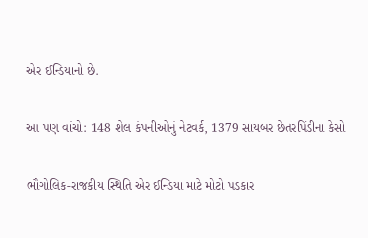એર ઈન્ડિયાનો છે.

આ પણ વાંચો: 148 શેલ કંપનીઓનું નેટવર્ક, 1379 સાયબર છેતરપિંડીના કેસો

ભૌગોલિક-રાજકીય સ્થિતિ એર ઈન્ડિયા માટે મોટો પડકાર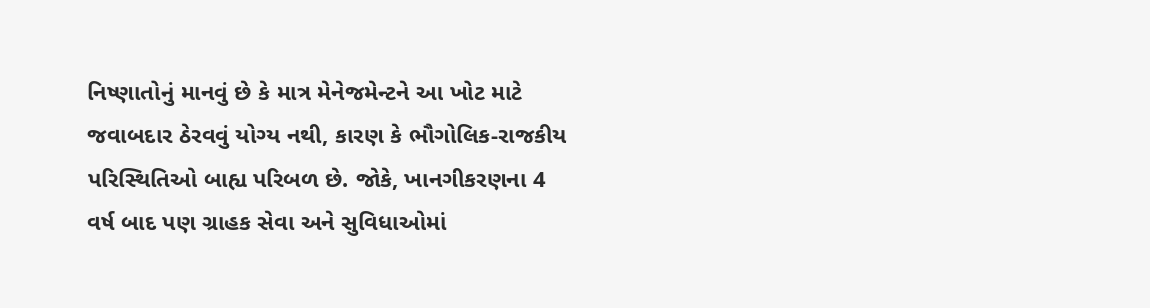નિષ્ણાતોનું માનવું છે કે માત્ર મેનેજમેન્ટને આ ખોટ માટે જવાબદાર ઠેરવવું યોગ્ય નથી, કારણ કે ભૌગોલિક-રાજકીય પરિસ્થિતિઓ બાહ્ય પરિબળ છે. જોકે, ખાનગીકરણના 4 વર્ષ બાદ પણ ગ્રાહક સેવા અને સુવિધાઓમાં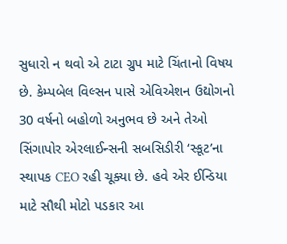સુધારો ન થવો એ ટાટા ગ્રુપ માટે ચિંતાનો વિષય છે. કેમ્પબેલ વિલ્સન પાસે એવિએશન ઉદ્યોગનો 30 વર્ષનો બહોળો અનુભવ છે અને તેઓ સિંગાપોર એરલાઈન્સની સબસિડીરી ‘સ્કૂટ’ના સ્થાપક CEO રહી ચૂક્યા છે. હવે એર ઈન્ડિયા માટે સૌથી મોટો પડકાર આ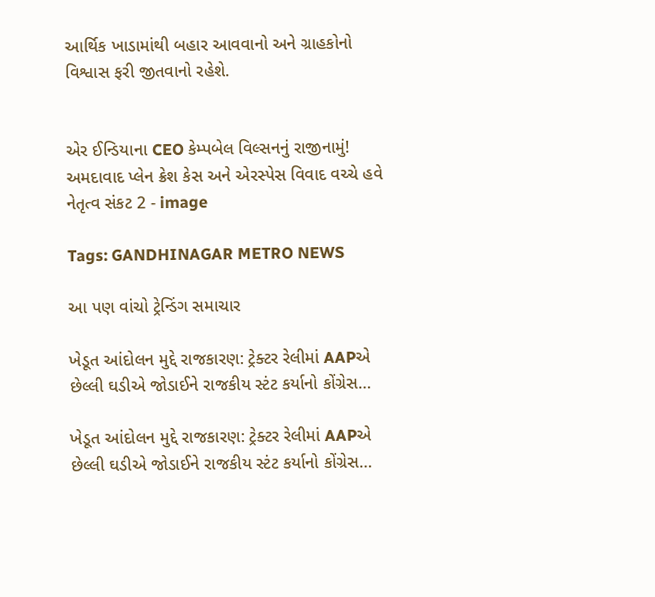આર્થિક ખાડામાંથી બહાર આવવાનો અને ગ્રાહકોનો વિશ્વાસ ફરી જીતવાનો રહેશે.


એર ઈન્ડિયાના CEO કેમ્પબેલ વિલ્સનનું રાજીનામું! અમદાવાદ પ્લેન ક્રેશ કેસ અને એરસ્પેસ વિવાદ વચ્ચે હવે નેતૃત્વ સંકટ 2 - image

Tags: GANDHINAGAR METRO NEWS

આ પણ વાંચો ટ્રેન્ડિંગ સમાચાર

ખેડૂત આંદોલન મુદ્દે રાજકારણ: ટ્રેક્ટર રેલીમાં AAPએ છેલ્લી ઘડીએ જોડાઈને રાજકીય સ્ટંટ કર્યાનો કોંગ્રેસ…

ખેડૂત આંદોલન મુદ્દે રાજકારણ: ટ્રેક્ટર રેલીમાં AAPએ છેલ્લી ઘડીએ જોડાઈને રાજકીય સ્ટંટ કર્યાનો કોંગ્રેસ…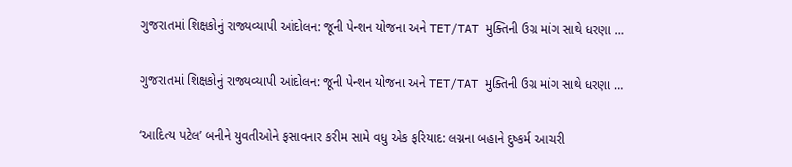ગુજરાતમાં શિક્ષકોનું રાજ્યવ્યાપી આંદોલન: જૂની પેન્શન યોજના અને TET/TAT મુક્તિની ઉગ્ર માંગ સાથે ધરણા …

ગુજરાતમાં શિક્ષકોનું રાજ્યવ્યાપી આંદોલન: જૂની પેન્શન યોજના અને TET/TAT મુક્તિની ઉગ્ર માંગ સાથે ધરણા …

‘આદિત્ય પટેલ’ બનીને યુવતીઓને ફસાવનાર કરીમ સામે વધુ એક ફરિયાદ: લગ્નના બહાને દુષ્કર્મ આચરી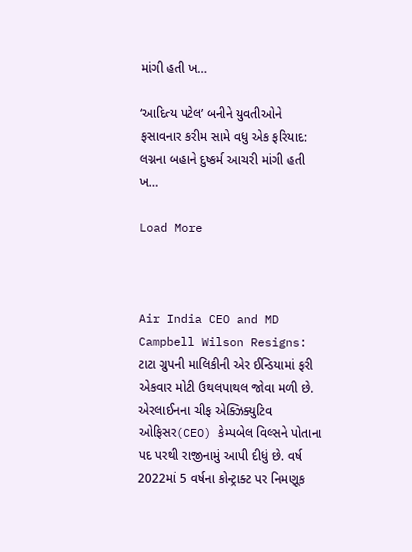માંગી હતી ખ…

‘આદિત્ય પટેલ’ બનીને યુવતીઓને ફસાવનાર કરીમ સામે વધુ એક ફરિયાદ: લગ્નના બહાને દુષ્કર્મ આચરી માંગી હતી ખ…

Load More



Air India CEO and MD Campbell Wilson Resigns: ટાટા ગ્રુપની માલિકીની એર ઈન્ડિયામાં ફરી એકવાર મોટી ઉથલપાથલ જોવા મળી છે. એરલાઈનના ચીફ એક્ઝિક્યુટિવ ઓફિસર(CEO) કેમ્પબેલ વિલ્સને પોતાના પદ પરથી રાજીનામું આપી દીધું છે. વર્ષ 2022માં 5 વર્ષના કોન્ટ્રાક્ટ પર નિમણૂક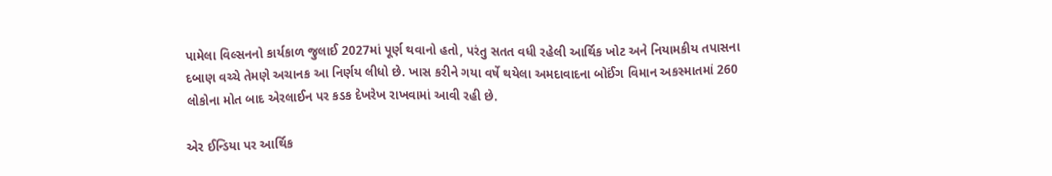પામેલા વિલ્સનનો કાર્યકાળ જુલાઈ 2027માં પૂર્ણ થવાનો હતો, પરંતુ સતત વધી રહેલી આર્થિક ખોટ અને નિયામકીય તપાસના દબાણ વચ્ચે તેમણે અચાનક આ નિર્ણય લીધો છે. ખાસ કરીને ગયા વર્ષે થયેલા અમદાવાદના બોઈંગ વિમાન અકસ્માતમાં 260 લોકોના મોત બાદ એરલાઈન પર કડક દેખરેખ રાખવામાં આવી રહી છે.

એર ઈન્ડિયા પર આર્થિક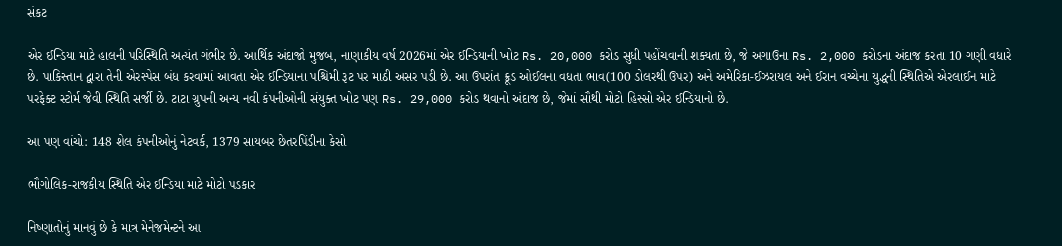સંકટ

એર ઈન્ડિયા માટે હાલની પરિસ્થિતિ અત્યંત ગંભીર છે. આર્થિક અંદાજો મુજબ, નાણાકીય વર્ષ 2026માં એર ઈન્ડિયાની ખોટ Rs. 20,000 કરોડ સુધી પહોંચવાની શક્યતા છે, જે અગાઉના Rs. 2,000 કરોડના અંદાજ કરતા 10 ગણી વધારે છે. પાકિસ્તાન દ્વારા તેની એરસ્પેસ બંધ કરવામાં આવતા એર ઈન્ડિયાના પશ્ચિમી રૂટ પર માઠી અસર પડી છે. આ ઉપરાંત ક્રૂડ ઓઈલના વધતા ભાવ(100 ડોલરથી ઉપર) અને અમેરિકા-ઈઝરાયલ અને ઈરાન વચ્ચેના યુદ્ધની સ્થિતિએ એરલાઈન માટે પરફેક્ટ સ્ટોર્મ જેવી સ્થિતિ સર્જી છે. ટાટા ગ્રુપની અન્ય નવી કંપનીઓની સંયુક્ત ખોટ પણ Rs. 29,000 કરોડ થવાનો અંદાજ છે, જેમાં સૌથી મોટો હિસ્સો એર ઈન્ડિયાનો છે.

આ પણ વાંચો: 148 શેલ કંપનીઓનું નેટવર્ક, 1379 સાયબર છેતરપિંડીના કેસો

ભૌગોલિક-રાજકીય સ્થિતિ એર ઈન્ડિયા માટે મોટો પડકાર

નિષ્ણાતોનું માનવું છે કે માત્ર મેનેજમેન્ટને આ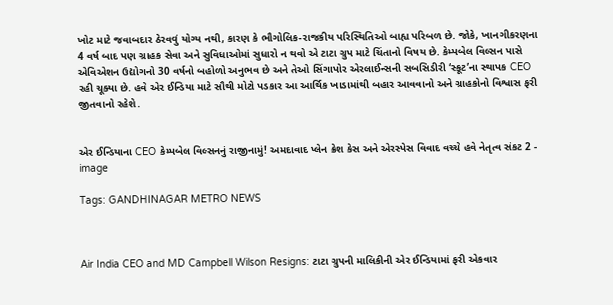ખોટ માટે જવાબદાર ઠેરવવું યોગ્ય નથી, કારણ કે ભૌગોલિક-રાજકીય પરિસ્થિતિઓ બાહ્ય પરિબળ છે. જોકે, ખાનગીકરણના 4 વર્ષ બાદ પણ ગ્રાહક સેવા અને સુવિધાઓમાં સુધારો ન થવો એ ટાટા ગ્રુપ માટે ચિંતાનો વિષય છે. કેમ્પબેલ વિલ્સન પાસે એવિએશન ઉદ્યોગનો 30 વર્ષનો બહોળો અનુભવ છે અને તેઓ સિંગાપોર એરલાઈન્સની સબસિડીરી ‘સ્કૂટ’ના સ્થાપક CEO રહી ચૂક્યા છે. હવે એર ઈન્ડિયા માટે સૌથી મોટો પડકાર આ આર્થિક ખાડામાંથી બહાર આવવાનો અને ગ્રાહકોનો વિશ્વાસ ફરી જીતવાનો રહેશે.


એર ઈન્ડિયાના CEO કેમ્પબેલ વિલ્સનનું રાજીનામું! અમદાવાદ પ્લેન ક્રેશ કેસ અને એરસ્પેસ વિવાદ વચ્ચે હવે નેતૃત્વ સંકટ 2 - image

Tags: GANDHINAGAR METRO NEWS



Air India CEO and MD Campbell Wilson Resigns: ટાટા ગ્રુપની માલિકીની એર ઈન્ડિયામાં ફરી એકવાર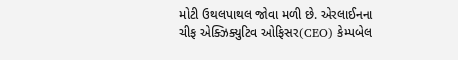મોટી ઉથલપાથલ જોવા મળી છે. એરલાઈનના ચીફ એક્ઝિક્યુટિવ ઓફિસર(CEO) કેમ્પબેલ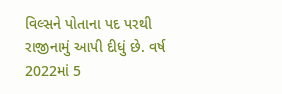વિલ્સને પોતાના પદ પરથી રાજીનામું આપી દીધું છે. વર્ષ 2022માં 5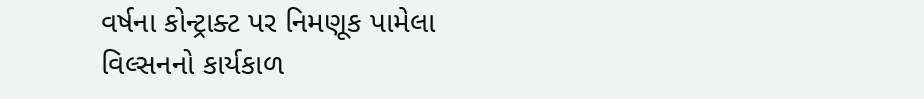વર્ષના કોન્ટ્રાક્ટ પર નિમણૂક પામેલા વિલ્સનનો કાર્યકાળ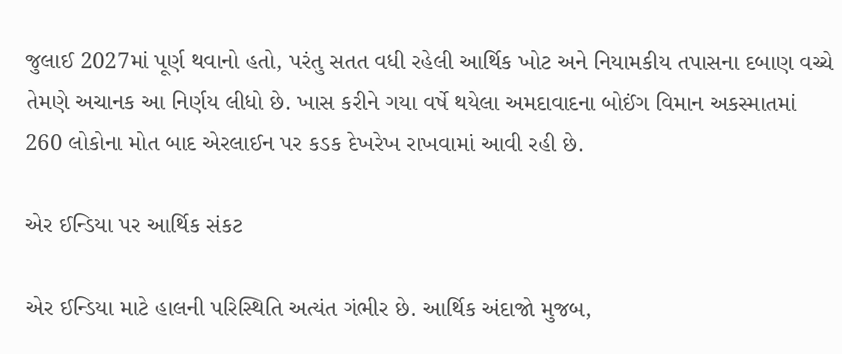જુલાઈ 2027માં પૂર્ણ થવાનો હતો, પરંતુ સતત વધી રહેલી આર્થિક ખોટ અને નિયામકીય તપાસના દબાણ વચ્ચે તેમણે અચાનક આ નિર્ણય લીધો છે. ખાસ કરીને ગયા વર્ષે થયેલા અમદાવાદના બોઈંગ વિમાન અકસ્માતમાં 260 લોકોના મોત બાદ એરલાઈન પર કડક દેખરેખ રાખવામાં આવી રહી છે.

એર ઈન્ડિયા પર આર્થિક સંકટ

એર ઈન્ડિયા માટે હાલની પરિસ્થિતિ અત્યંત ગંભીર છે. આર્થિક અંદાજો મુજબ,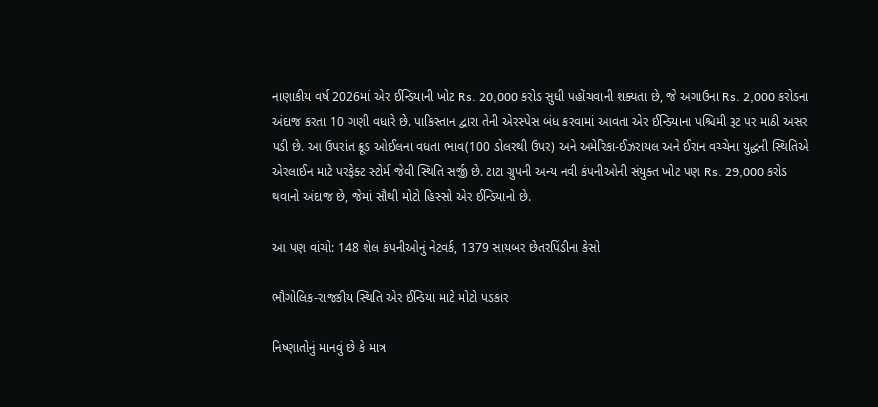નાણાકીય વર્ષ 2026માં એર ઈન્ડિયાની ખોટ Rs. 20,000 કરોડ સુધી પહોંચવાની શક્યતા છે, જે અગાઉના Rs. 2,000 કરોડના અંદાજ કરતા 10 ગણી વધારે છે. પાકિસ્તાન દ્વારા તેની એરસ્પેસ બંધ કરવામાં આવતા એર ઈન્ડિયાના પશ્ચિમી રૂટ પર માઠી અસર પડી છે. આ ઉપરાંત ક્રૂડ ઓઈલના વધતા ભાવ(100 ડોલરથી ઉપર) અને અમેરિકા-ઈઝરાયલ અને ઈરાન વચ્ચેના યુદ્ધની સ્થિતિએ એરલાઈન માટે પરફેક્ટ સ્ટોર્મ જેવી સ્થિતિ સર્જી છે. ટાટા ગ્રુપની અન્ય નવી કંપનીઓની સંયુક્ત ખોટ પણ Rs. 29,000 કરોડ થવાનો અંદાજ છે, જેમાં સૌથી મોટો હિસ્સો એર ઈન્ડિયાનો છે.

આ પણ વાંચો: 148 શેલ કંપનીઓનું નેટવર્ક, 1379 સાયબર છેતરપિંડીના કેસો

ભૌગોલિક-રાજકીય સ્થિતિ એર ઈન્ડિયા માટે મોટો પડકાર

નિષ્ણાતોનું માનવું છે કે માત્ર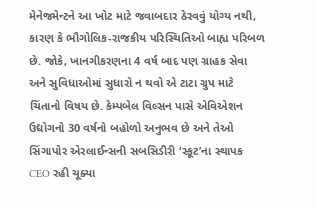મેનેજમેન્ટને આ ખોટ માટે જવાબદાર ઠેરવવું યોગ્ય નથી, કારણ કે ભૌગોલિક-રાજકીય પરિસ્થિતિઓ બાહ્ય પરિબળ છે. જોકે, ખાનગીકરણના 4 વર્ષ બાદ પણ ગ્રાહક સેવા અને સુવિધાઓમાં સુધારો ન થવો એ ટાટા ગ્રુપ માટે ચિંતાનો વિષય છે. કેમ્પબેલ વિલ્સન પાસે એવિએશન ઉદ્યોગનો 30 વર્ષનો બહોળો અનુભવ છે અને તેઓ સિંગાપોર એરલાઈન્સની સબસિડીરી ‘સ્કૂટ’ના સ્થાપક CEO રહી ચૂક્યા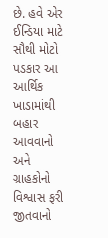છે. હવે એર ઈન્ડિયા માટે સૌથી મોટો પડકાર આ આર્થિક ખાડામાંથી બહાર આવવાનો અને ગ્રાહકોનો વિશ્વાસ ફરી જીતવાનો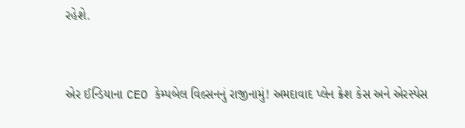રહેશે.


એર ઈન્ડિયાના CEO કેમ્પબેલ વિલ્સનનું રાજીનામું! અમદાવાદ પ્લેન ક્રેશ કેસ અને એરસ્પેસ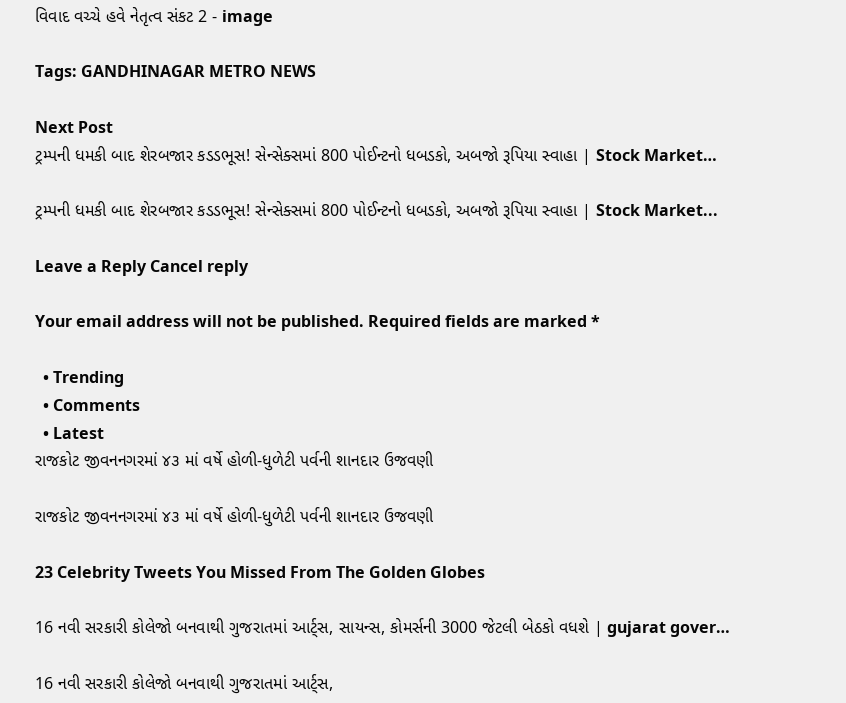વિવાદ વચ્ચે હવે નેતૃત્વ સંકટ 2 - image

Tags: GANDHINAGAR METRO NEWS

Next Post
ટ્રમ્પની ધમકી બાદ શેરબજાર કડડભૂસ! સેન્સેક્સમાં 800 પોઈન્ટનો ધબડકો, અબજો રૂપિયા સ્વાહા | Stock Market…

ટ્રમ્પની ધમકી બાદ શેરબજાર કડડભૂસ! સેન્સેક્સમાં 800 પોઈન્ટનો ધબડકો, અબજો રૂપિયા સ્વાહા | Stock Market...

Leave a Reply Cancel reply

Your email address will not be published. Required fields are marked *

  • Trending
  • Comments
  • Latest
રાજકોટ જીવનનગરમાં ૪૩ માં વર્ષે હોળી-ધુળેટી પર્વની શાનદાર ઉજવણી

રાજકોટ જીવનનગરમાં ૪૩ માં વર્ષે હોળી-ધુળેટી પર્વની શાનદાર ઉજવણી

23 Celebrity Tweets You Missed From The Golden Globes

16 નવી સરકારી કોલેજો બનવાથી ગુજરાતમાં આર્ટ્સ, સાયન્સ, કોમર્સની 3000 જેટલી બેઠકો વધશે | gujarat gover…

16 નવી સરકારી કોલેજો બનવાથી ગુજરાતમાં આર્ટ્સ,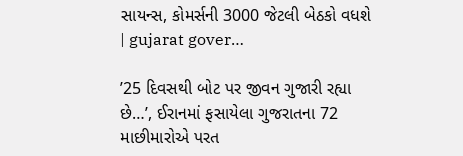સાયન્સ, કોમર્સની 3000 જેટલી બેઠકો વધશે | gujarat gover…

’25 દિવસથી બોટ પર જીવન ગુજારી રહ્યા છે…’, ઈરાનમાં ફસાયેલા ગુજરાતના 72 માછીમારોએ પરત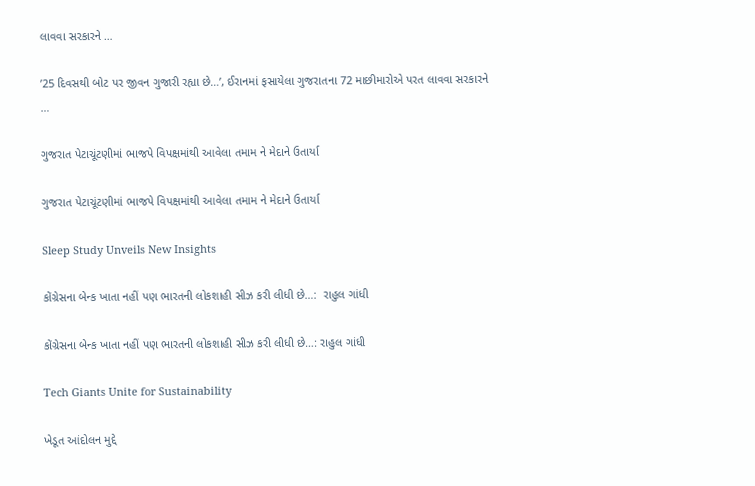લાવવા સરકારને …

’25 દિવસથી બોટ પર જીવન ગુજારી રહ્યા છે…’, ઈરાનમાં ફસાયેલા ગુજરાતના 72 માછીમારોએ પરત લાવવા સરકારને …

ગુજરાત પેટાચૂંટણીમાં ભાજપે વિપક્ષમાંથી આવેલા તમામ ને મેદાને ઉતાર્યા

ગુજરાત પેટાચૂંટણીમાં ભાજપે વિપક્ષમાંથી આવેલા તમામ ને મેદાને ઉતાર્યા

Sleep Study Unveils New Insights

કોંગ્રેસના બેન્ક ખાતા નહીં પણ ભારતની લોકશાહી સીઝ કરી લીધી છે…:  રાહુલ ગાંધી

કોંગ્રેસના બેન્ક ખાતા નહીં પણ ભારતની લોકશાહી સીઝ કરી લીધી છે…: રાહુલ ગાંધી

Tech Giants Unite for Sustainability

ખેડૂત આંદોલન મુદ્દે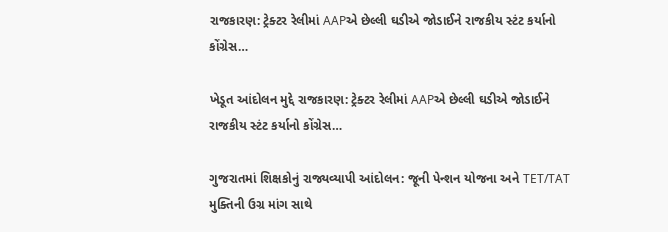રાજકારણ: ટ્રેક્ટર રેલીમાં AAPએ છેલ્લી ઘડીએ જોડાઈને રાજકીય સ્ટંટ કર્યાનો કોંગ્રેસ…

ખેડૂત આંદોલન મુદ્દે રાજકારણ: ટ્રેક્ટર રેલીમાં AAPએ છેલ્લી ઘડીએ જોડાઈને રાજકીય સ્ટંટ કર્યાનો કોંગ્રેસ…

ગુજરાતમાં શિક્ષકોનું રાજ્યવ્યાપી આંદોલન: જૂની પેન્શન યોજના અને TET/TAT મુક્તિની ઉગ્ર માંગ સાથે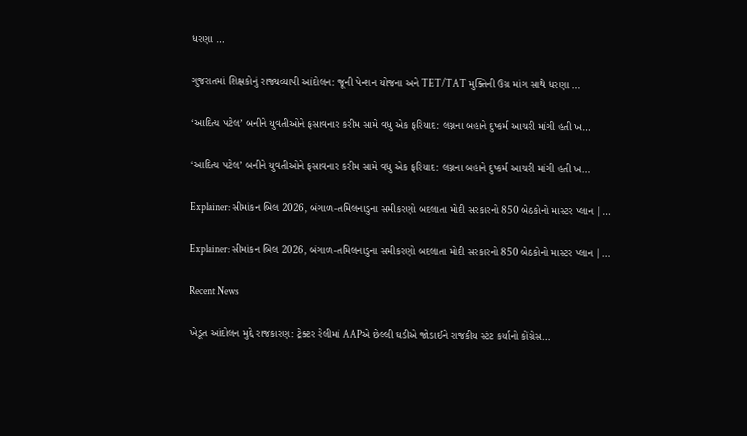ધરણા …

ગુજરાતમાં શિક્ષકોનું રાજ્યવ્યાપી આંદોલન: જૂની પેન્શન યોજના અને TET/TAT મુક્તિની ઉગ્ર માંગ સાથે ધરણા …

‘આદિત્ય પટેલ’ બનીને યુવતીઓને ફસાવનાર કરીમ સામે વધુ એક ફરિયાદ: લગ્નના બહાને દુષ્કર્મ આચરી માંગી હતી ખ…

‘આદિત્ય પટેલ’ બનીને યુવતીઓને ફસાવનાર કરીમ સામે વધુ એક ફરિયાદ: લગ્નના બહાને દુષ્કર્મ આચરી માંગી હતી ખ…

Explainer: સીમાંકન બિલ 2026, બંગાળ-તમિલનાડુના સમીકરણો બદલાતા મોદી સરકારનો 850 બેઠકોનો માસ્ટર પ્લાન |…

Explainer: સીમાંકન બિલ 2026, બંગાળ-તમિલનાડુના સમીકરણો બદલાતા મોદી સરકારનો 850 બેઠકોનો માસ્ટર પ્લાન |…

Recent News

ખેડૂત આંદોલન મુદ્દે રાજકારણ: ટ્રેક્ટર રેલીમાં AAPએ છેલ્લી ઘડીએ જોડાઈને રાજકીય સ્ટંટ કર્યાનો કોંગ્રેસ…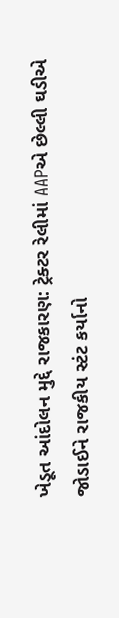ખેડૂત આંદોલન મુદ્દે રાજકારણ: ટ્રેક્ટર રેલીમાં AAPએ છેલ્લી ઘડીએ જોડાઈને રાજકીય સ્ટંટ કર્યાનો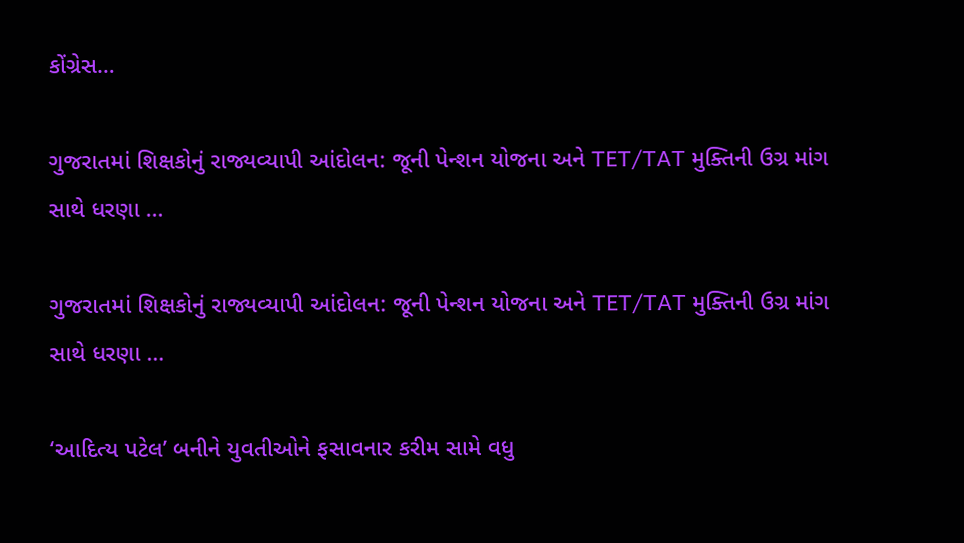કોંગ્રેસ…

ગુજરાતમાં શિક્ષકોનું રાજ્યવ્યાપી આંદોલન: જૂની પેન્શન યોજના અને TET/TAT મુક્તિની ઉગ્ર માંગ સાથે ધરણા …

ગુજરાતમાં શિક્ષકોનું રાજ્યવ્યાપી આંદોલન: જૂની પેન્શન યોજના અને TET/TAT મુક્તિની ઉગ્ર માંગ સાથે ધરણા …

‘આદિત્ય પટેલ’ બનીને યુવતીઓને ફસાવનાર કરીમ સામે વધુ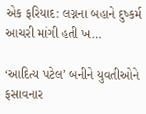એક ફરિયાદ: લગ્નના બહાને દુષ્કર્મ આચરી માંગી હતી ખ…

‘આદિત્ય પટેલ’ બનીને યુવતીઓને ફસાવનાર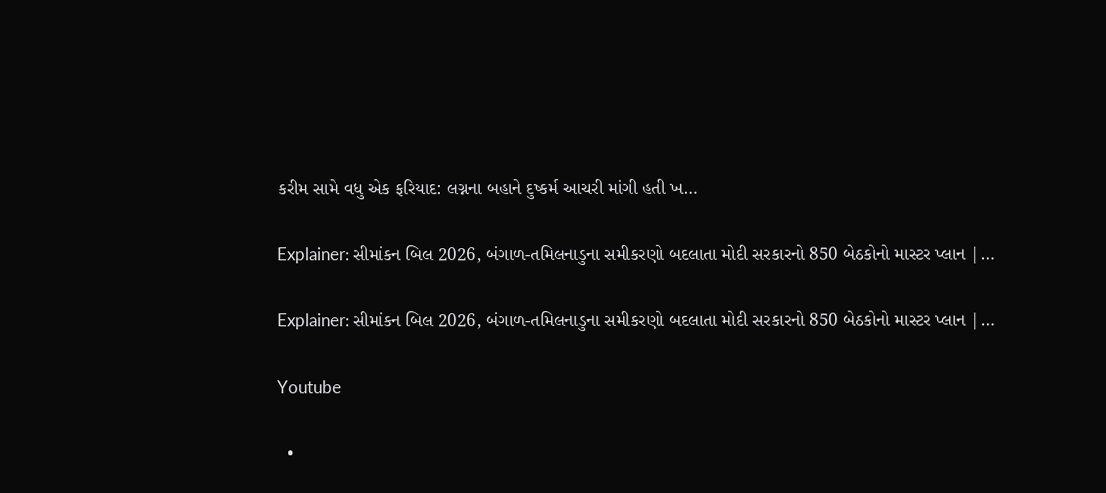કરીમ સામે વધુ એક ફરિયાદ: લગ્નના બહાને દુષ્કર્મ આચરી માંગી હતી ખ…

Explainer: સીમાંકન બિલ 2026, બંગાળ-તમિલનાડુના સમીકરણો બદલાતા મોદી સરકારનો 850 બેઠકોનો માસ્ટર પ્લાન |…

Explainer: સીમાંકન બિલ 2026, બંગાળ-તમિલનાડુના સમીકરણો બદલાતા મોદી સરકારનો 850 બેઠકોનો માસ્ટર પ્લાન |…

Youtube

  •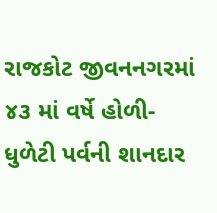રાજકોટ જીવનનગરમાં ૪૩ માં વર્ષે હોળી-ધુળેટી પર્વની શાનદાર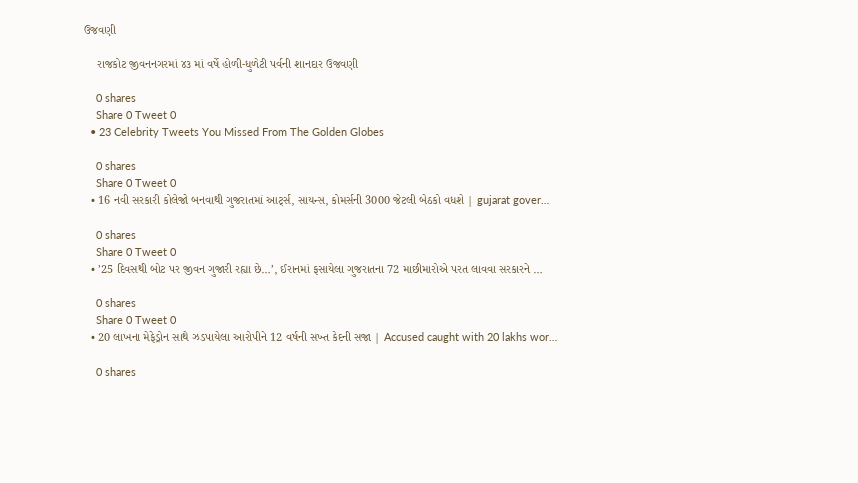ઉજવણી

    રાજકોટ જીવનનગરમાં ૪૩ માં વર્ષે હોળી-ધુળેટી પર્વની શાનદાર ઉજવણી

    0 shares
    Share 0 Tweet 0
  • 23 Celebrity Tweets You Missed From The Golden Globes

    0 shares
    Share 0 Tweet 0
  • 16 નવી સરકારી કોલેજો બનવાથી ગુજરાતમાં આર્ટ્સ, સાયન્સ, કોમર્સની 3000 જેટલી બેઠકો વધશે | gujarat gover…

    0 shares
    Share 0 Tweet 0
  • ’25 દિવસથી બોટ પર જીવન ગુજારી રહ્યા છે…’, ઈરાનમાં ફસાયેલા ગુજરાતના 72 માછીમારોએ પરત લાવવા સરકારને …

    0 shares
    Share 0 Tweet 0
  • 20 લાખના મેફેડ્રોન સાથે ઝડપાયેલા આરોપીને 12 વર્ષની સખ્ત કેદની સજા | Accused caught with 20 lakhs wor…

    0 shares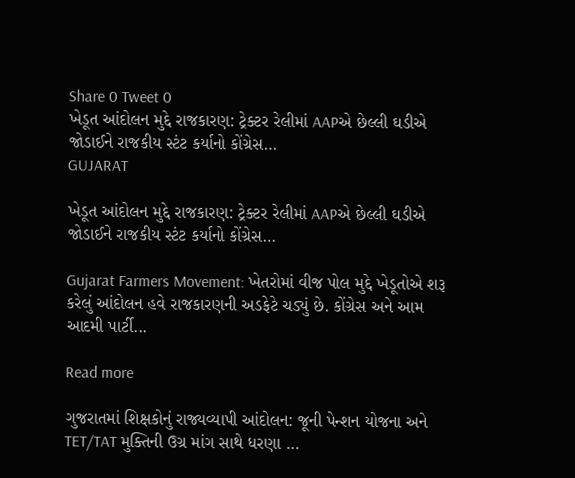Share 0 Tweet 0
ખેડૂત આંદોલન મુદ્દે રાજકારણ: ટ્રેક્ટર રેલીમાં AAPએ છેલ્લી ઘડીએ જોડાઈને રાજકીય સ્ટંટ કર્યાનો કોંગ્રેસ…
GUJARAT

ખેડૂત આંદોલન મુદ્દે રાજકારણ: ટ્રેક્ટર રેલીમાં AAPએ છેલ્લી ઘડીએ જોડાઈને રાજકીય સ્ટંટ કર્યાનો કોંગ્રેસ…

Gujarat Farmers Movement: ખેતરોમાં વીજ પોલ મુદ્દે ખેડૂતોએ શરૂ કરેલું આંદોલન હવે રાજકારણની અડફેટે ચડ્યું છે. કોંગ્રેસ અને આમ આદમી પાર્ટી...

Read more

ગુજરાતમાં શિક્ષકોનું રાજ્યવ્યાપી આંદોલન: જૂની પેન્શન યોજના અને TET/TAT મુક્તિની ઉગ્ર માંગ સાથે ધરણા …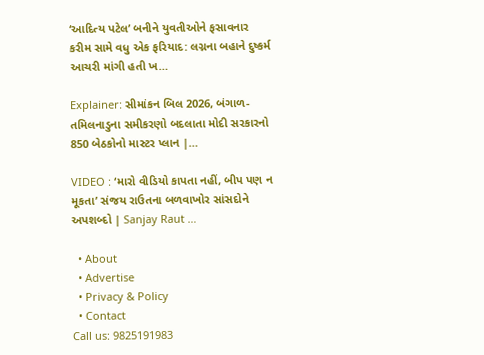‘આદિત્ય પટેલ’ બનીને યુવતીઓને ફસાવનાર કરીમ સામે વધુ એક ફરિયાદ: લગ્નના બહાને દુષ્કર્મ આચરી માંગી હતી ખ…

Explainer: સીમાંકન બિલ 2026, બંગાળ-તમિલનાડુના સમીકરણો બદલાતા મોદી સરકારનો 850 બેઠકોનો માસ્ટર પ્લાન |…

VIDEO : ‘મારો વીડિયો કાપતા નહીં, બીપ પણ ન મૂકતા’ સંજય રાઉતના બળવાખોર સાંસદોને અપશબ્દો | Sanjay Raut …

  • About
  • Advertise
  • Privacy & Policy
  • Contact
Call us: 9825191983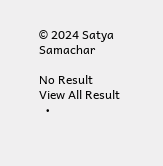© 2024 Satya Samachar

No Result
View All Result
  •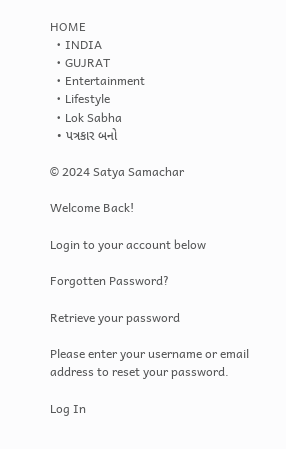HOME
  • INDIA
  • GUJRAT
  • Entertainment
  • Lifestyle
  • Lok Sabha
  • પત્રકાર બનો

© 2024 Satya Samachar

Welcome Back!

Login to your account below

Forgotten Password?

Retrieve your password

Please enter your username or email address to reset your password.

Log In